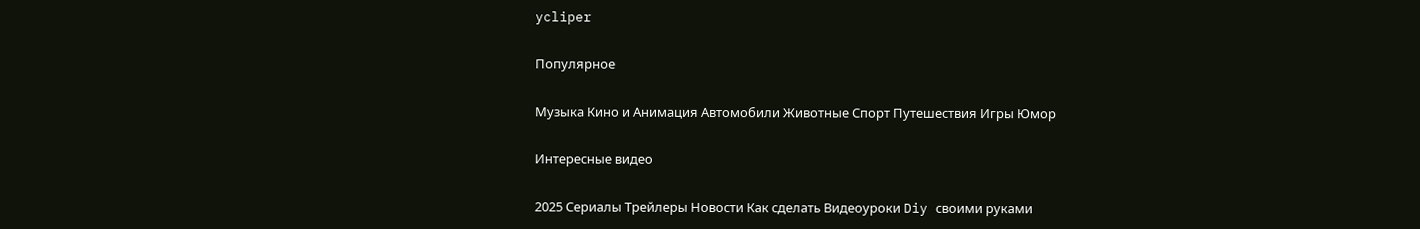ycliper

Популярное

Музыка Кино и Анимация Автомобили Животные Спорт Путешествия Игры Юмор

Интересные видео

2025 Сериалы Трейлеры Новости Как сделать Видеоуроки Diy своими руками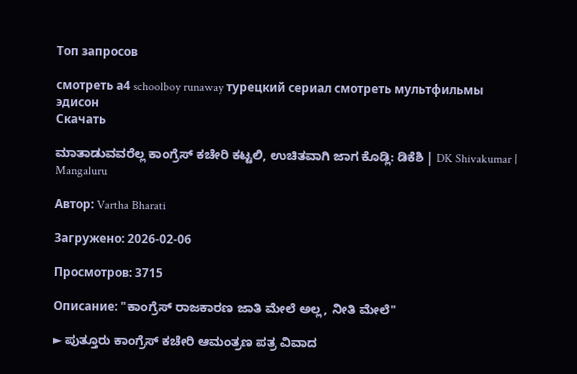Топ запросов

смотреть а4 schoolboy runaway турецкий сериал смотреть мультфильмы эдисон
Скачать

ಮಾತಾಡುವವರೆಲ್ಲ ಕಾಂಗ್ರೆಸ್ ಕಚೇರಿ ಕಟ್ಟಲಿ, ಉಚಿತವಾಗಿ ಜಾಗ ಕೊಡ್ಲಿ: ಡಿಕೆಶಿ | DK Shivakumar | Mangaluru

Автор: Vartha Bharati

Загружено: 2026-02-06

Просмотров: 3715

Описание: "ಕಾಂಗ್ರೆಸ್ ರಾಜಕಾರಣ ಜಾತಿ ಮೇಲೆ ಅಲ್ಲ, ನೀತಿ ಮೇಲೆ"

► ಪುತ್ತೂರು ಕಾಂಗ್ರೆಸ್ ಕಚೇರಿ ಆಮಂತ್ರಣ ಪತ್ರ ವಿವಾದ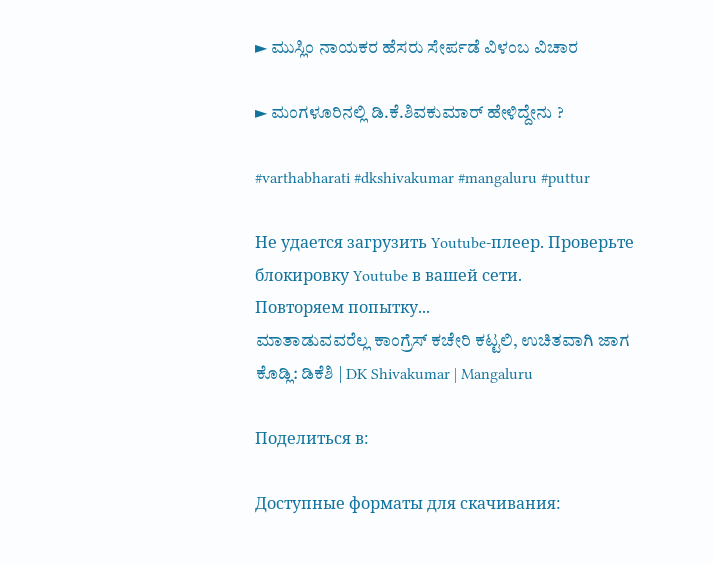► ಮುಸ್ಲಿಂ ನಾಯಕರ ಹೆಸರು ಸೇರ್ಪಡೆ ವಿಳಂಬ ವಿಚಾರ

► ಮಂಗಳೂರಿನಲ್ಲಿ ಡಿ.ಕೆ.ಶಿವಕುಮಾರ್ ಹೇಳಿದ್ದೇನು ?

#varthabharati #dkshivakumar #mangaluru #puttur

Не удается загрузить Youtube-плеер. Проверьте блокировку Youtube в вашей сети.
Повторяем попытку...
ಮಾತಾಡುವವರೆಲ್ಲ ಕಾಂಗ್ರೆಸ್ ಕಚೇರಿ ಕಟ್ಟಲಿ, ಉಚಿತವಾಗಿ ಜಾಗ ಕೊಡ್ಲಿ: ಡಿಕೆಶಿ | DK Shivakumar | Mangaluru

Поделиться в:

Доступные форматы для скачивания: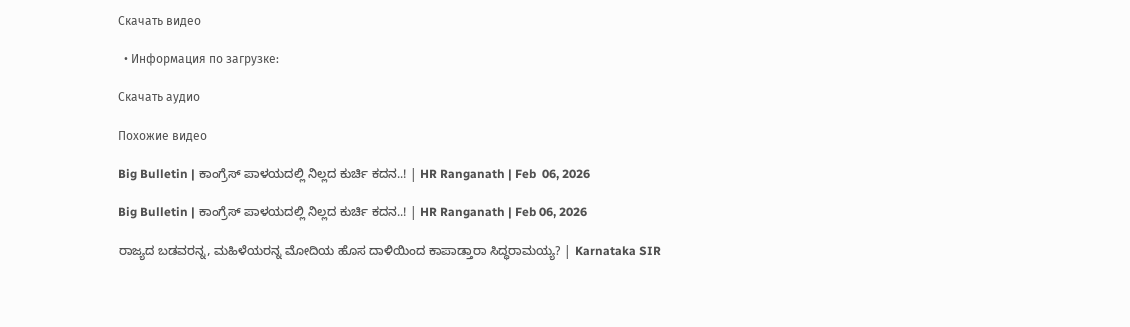Скачать видео

  • Информация по загрузке:

Скачать аудио

Похожие видео

Big Bulletin | ಕಾಂಗ್ರೆಸ್‌ ಪಾಳಯದಲ್ಲಿ ನಿಲ್ಲದ ಕುರ್ಚಿ ಕದನ..! | HR Ranganath | Feb  06, 2026

Big Bulletin | ಕಾಂಗ್ರೆಸ್‌ ಪಾಳಯದಲ್ಲಿ ನಿಲ್ಲದ ಕುರ್ಚಿ ಕದನ..! | HR Ranganath | Feb 06, 2026

ರಾಜ್ಯದ ಬಡವರನ್ನ, ಮಹಿಳೆಯರನ್ನ ಮೋದಿಯ ಹೊಸ ದಾಳಿಯಿಂದ ಕಾಪಾಡ್ತಾರಾ ಸಿದ್ಧರಾಮಯ್ಯ? | Karnataka SIR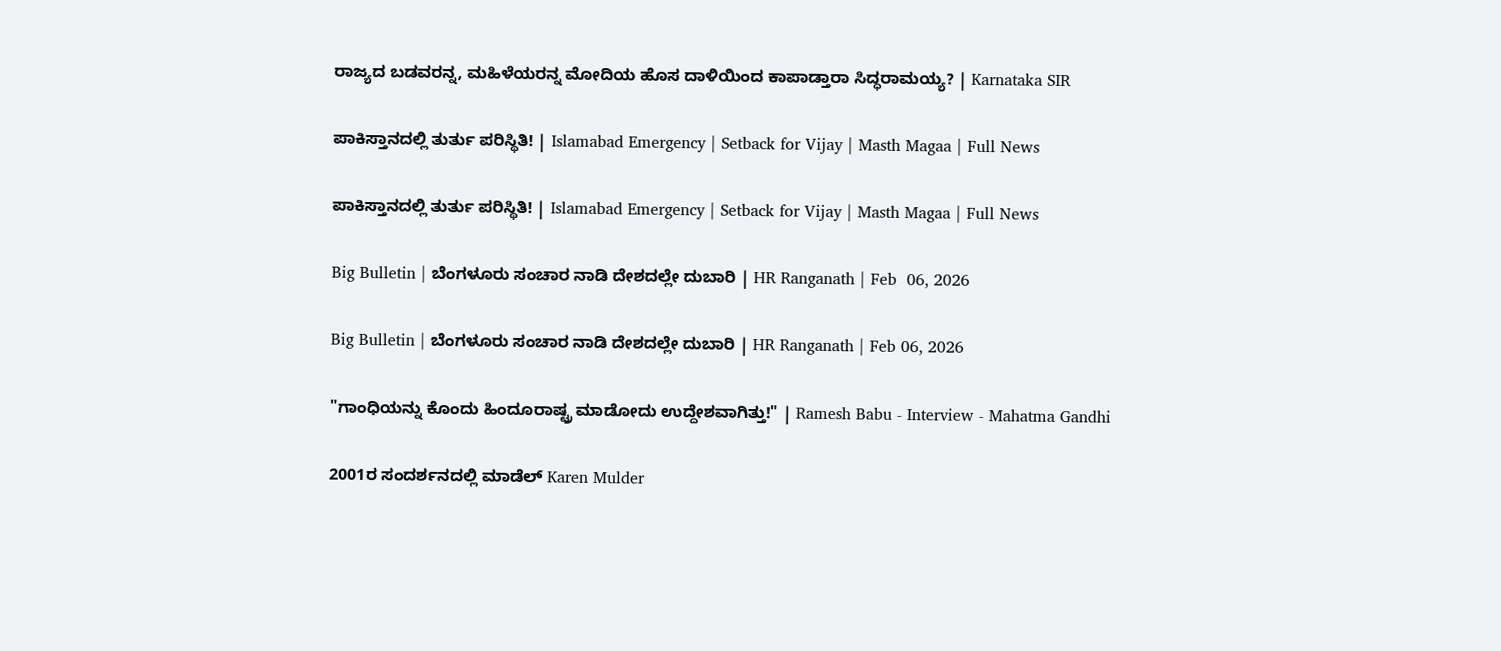ರಾಜ್ಯದ ಬಡವರನ್ನ, ಮಹಿಳೆಯರನ್ನ ಮೋದಿಯ ಹೊಸ ದಾಳಿಯಿಂದ ಕಾಪಾಡ್ತಾರಾ ಸಿದ್ಧರಾಮಯ್ಯ? | Karnataka SIR

ಪಾಕಿಸ್ತಾನದಲ್ಲಿ ತುರ್ತು ಪರಿಸ್ಥಿತಿ! | Islamabad Emergency | Setback for Vijay | Masth Magaa | Full News

ಪಾಕಿಸ್ತಾನದಲ್ಲಿ ತುರ್ತು ಪರಿಸ್ಥಿತಿ! | Islamabad Emergency | Setback for Vijay | Masth Magaa | Full News

Big Bulletin | ಬೆಂಗಳೂರು ಸಂಚಾರ ನಾಡಿ ದೇಶದಲ್ಲೇ ದುಬಾರಿ | HR Ranganath | Feb  06, 2026

Big Bulletin | ಬೆಂಗಳೂರು ಸಂಚಾರ ನಾಡಿ ದೇಶದಲ್ಲೇ ದುಬಾರಿ | HR Ranganath | Feb 06, 2026

"ಗಾಂಧಿಯನ್ನು ಕೊಂದು ಹಿಂದೂರಾಷ್ಟ್ರ ಮಾಡೋದು ಉದ್ದೇಶವಾಗಿತ್ತು!" | Ramesh Babu - Interview - Mahatma Gandhi

2001ರ ಸಂದರ್ಶನದಲ್ಲಿ ಮಾಡೆಲ್ Karen Mulder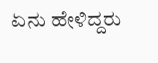ಏನು ಹೇಳಿದ್ದರು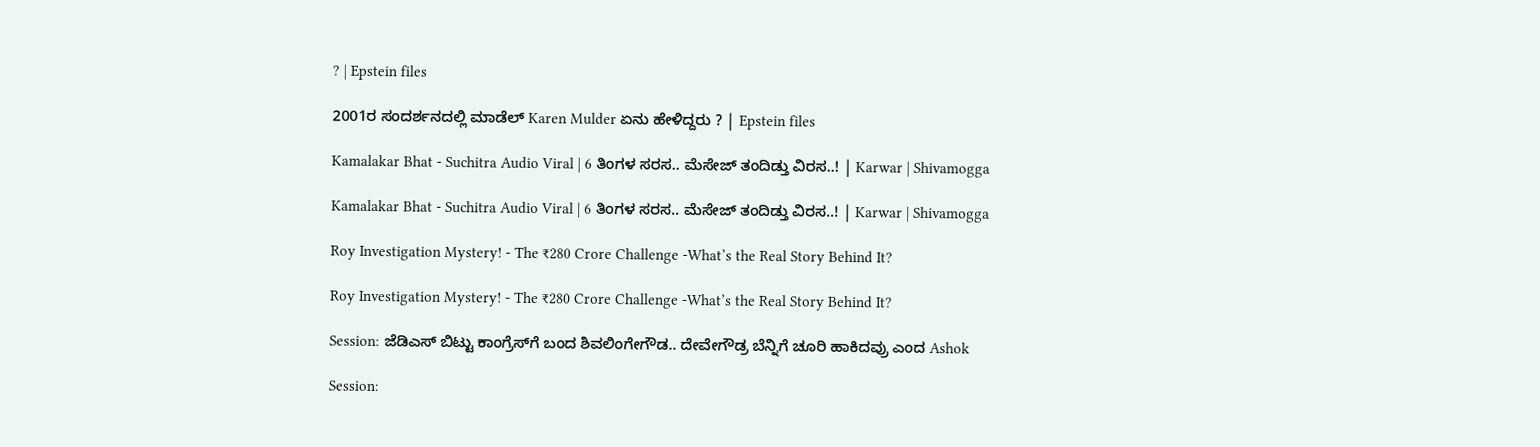? | Epstein files

2001ರ ಸಂದರ್ಶನದಲ್ಲಿ ಮಾಡೆಲ್ Karen Mulder ಏನು ಹೇಳಿದ್ದರು ? | Epstein files

Kamalakar Bhat - Suchitra Audio Viral | 6 ತಿಂಗಳ ಸರಸ.. ಮೆಸೇಜ್ ತಂದಿಡ್ತು ವಿರಸ..! | Karwar | Shivamogga

Kamalakar Bhat - Suchitra Audio Viral | 6 ತಿಂಗಳ ಸರಸ.. ಮೆಸೇಜ್ ತಂದಿಡ್ತು ವಿರಸ..! | Karwar | Shivamogga

Roy Investigation Mystery! - The ₹280 Crore Challenge -What’s the Real Story Behind It?

Roy Investigation Mystery! - The ₹280 Crore Challenge -What’s the Real Story Behind It?

Session: ಜೆಡಿಎಸ್‌ ಬಿಟ್ಟು ಕಾಂಗ್ರೆಸ್‌ಗೆ ಬಂದ ಶಿವಲಿಂಗೇಗೌಡ.. ದೇವೇಗೌಡ್ರ ಬೆನ್ನಿಗೆ ಚೂರಿ ಹಾಕಿದವ್ರು ಎಂದ Ashok

Session: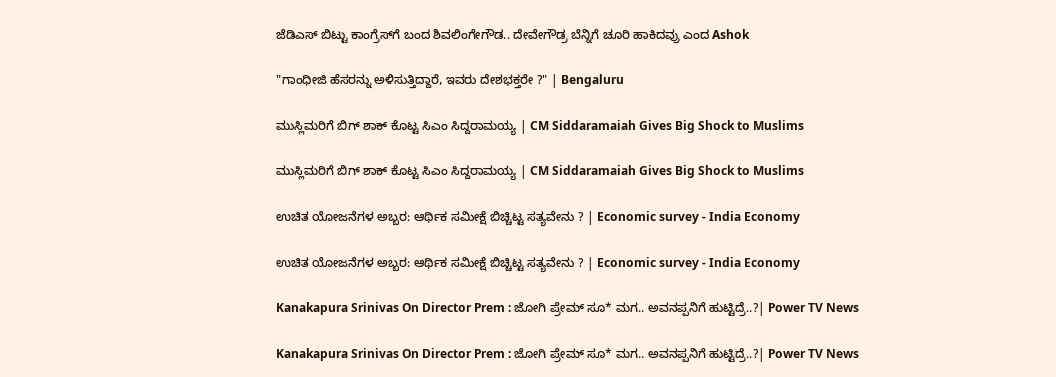ಜೆಡಿಎಸ್‌ ಬಿಟ್ಟು ಕಾಂಗ್ರೆಸ್‌ಗೆ ಬಂದ ಶಿವಲಿಂಗೇಗೌಡ.. ದೇವೇಗೌಡ್ರ ಬೆನ್ನಿಗೆ ಚೂರಿ ಹಾಕಿದವ್ರು ಎಂದ Ashok

"ಗಾಂಧೀಜಿ ಹೆಸರನ್ನು ಅಳಿಸುತ್ತಿದ್ದಾರೆ, ಇವರು ದೇಶಭಕ್ತರೇ ?" | Bengaluru

ಮುಸ್ಲಿಮರಿಗೆ ಬಿಗ್‌ ಶಾಕ್‌ ಕೊಟ್ಟ ಸಿಎಂ ಸಿದ್ದರಾಮಯ್ಯ | CM Siddaramaiah Gives Big Shock to Muslims

ಮುಸ್ಲಿಮರಿಗೆ ಬಿಗ್‌ ಶಾಕ್‌ ಕೊಟ್ಟ ಸಿಎಂ ಸಿದ್ದರಾಮಯ್ಯ | CM Siddaramaiah Gives Big Shock to Muslims

ಉಚಿತ ಯೋಜನೆಗಳ ಅಬ್ಬರ: ಆರ್ಥಿಕ ಸಮೀಕ್ಷೆ ಬಿಚ್ಚಿಟ್ಟ ಸತ್ಯವೇನು ? | Economic survey - India Economy

ಉಚಿತ ಯೋಜನೆಗಳ ಅಬ್ಬರ: ಆರ್ಥಿಕ ಸಮೀಕ್ಷೆ ಬಿಚ್ಚಿಟ್ಟ ಸತ್ಯವೇನು ? | Economic survey - India Economy

Kanakapura Srinivas On Director Prem : ಜೋಗಿ ಪ್ರೇಮ್ ಸೂ* ಮಗ.. ಅವನಪ್ಪನಿಗೆ ಹುಟ್ಟಿದ್ರೆ..?| Power TV News

Kanakapura Srinivas On Director Prem : ಜೋಗಿ ಪ್ರೇಮ್ ಸೂ* ಮಗ.. ಅವನಪ್ಪನಿಗೆ ಹುಟ್ಟಿದ್ರೆ..?| Power TV News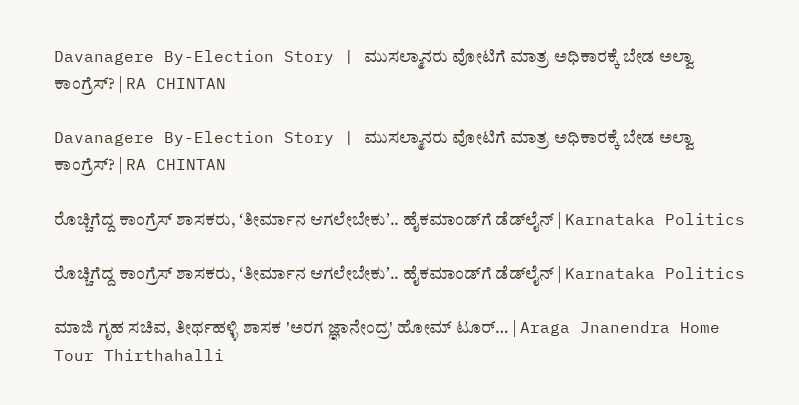Davanagere By-Election Story | ಮುಸಲ್ಮಾನರು ವೋಟಿಗೆ ಮಾತ್ರ ಅಧಿಕಾರಕ್ಕೆ ಬೇಡ ಅಲ್ವಾ ಕಾಂಗ್ರೆಸ್? | RA CHINTAN

Davanagere By-Election Story | ಮುಸಲ್ಮಾನರು ವೋಟಿಗೆ ಮಾತ್ರ ಅಧಿಕಾರಕ್ಕೆ ಬೇಡ ಅಲ್ವಾ ಕಾಂಗ್ರೆಸ್? | RA CHINTAN

ರೊಚ್ಚಿಗೆದ್ದ ಕಾಂಗ್ರೆಸ್‌ ಶಾಸಕರು, ʻತೀರ್ಮಾನ ಆಗಲೇಬೇಕುʼ.. ಹೈಕಮಾಂಡ್‌ಗೆ ಡೆಡ್‌ಲೈನ್‌ | Karnataka Politics

ರೊಚ್ಚಿಗೆದ್ದ ಕಾಂಗ್ರೆಸ್‌ ಶಾಸಕರು, ʻತೀರ್ಮಾನ ಆಗಲೇಬೇಕುʼ.. ಹೈಕಮಾಂಡ್‌ಗೆ ಡೆಡ್‌ಲೈನ್‌ | Karnataka Politics

ಮಾಜಿ ಗೃಹ ಸಚಿವ, ತೀರ್ಥಹಳ್ಳಿ ಶಾಸಕ 'ಅರಗ ಜ್ಞಾನೇಂದ್ರ' ಹೋಮ್ ಟೂರ್… | Araga Jnanendra Home Tour Thirthahalli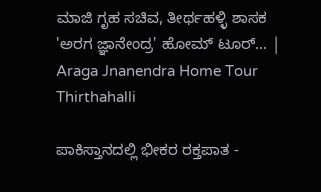ಮಾಜಿ ಗೃಹ ಸಚಿವ, ತೀರ್ಥಹಳ್ಳಿ ಶಾಸಕ 'ಅರಗ ಜ್ಞಾನೇಂದ್ರ' ಹೋಮ್ ಟೂರ್… | Araga Jnanendra Home Tour Thirthahalli

ಪಾಕಿಸ್ತಾನದಲ್ಲಿ ಭೀಕರ ರಕ್ತಪಾತ -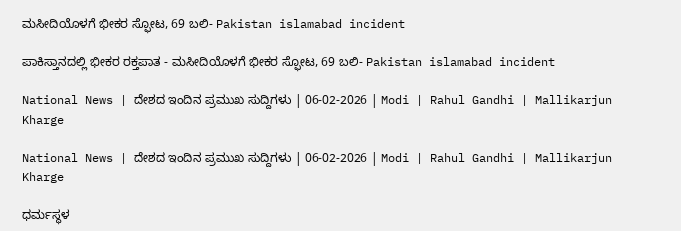ಮಸೀದಿಯೊಳಗೆ ಭೀಕರ ಸ್ಫೋಟ, 69 ಬಲಿ- Pakistan islamabad incident

ಪಾಕಿಸ್ತಾನದಲ್ಲಿ ಭೀಕರ ರಕ್ತಪಾತ - ಮಸೀದಿಯೊಳಗೆ ಭೀಕರ ಸ್ಫೋಟ, 69 ಬಲಿ- Pakistan islamabad incident

National News | ದೇಶದ ಇಂದಿನ ಪ್ರಮುಖ ಸುದ್ದಿಗಳು | 06-02-2026 | Modi | Rahul Gandhi | Mallikarjun Kharge

National News | ದೇಶದ ಇಂದಿನ ಪ್ರಮುಖ ಸುದ್ದಿಗಳು | 06-02-2026 | Modi | Rahul Gandhi | Mallikarjun Kharge

ಧರ್ಮಸ್ಥಳ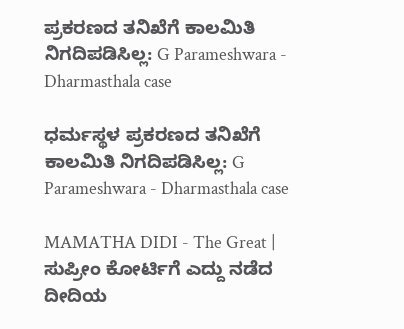ಪ್ರಕರಣದ ತನಿಖೆಗೆ ಕಾಲಮಿತಿ ನಿಗದಿಪಡಿಸಿಲ್ಲ: G Parameshwara - Dharmasthala case

ಧರ್ಮಸ್ಥಳ ಪ್ರಕರಣದ ತನಿಖೆಗೆ ಕಾಲಮಿತಿ ನಿಗದಿಪಡಿಸಿಲ್ಲ: G Parameshwara - Dharmasthala case

MAMATHA DIDI - The Great | ಸುಪ್ರೀಂ ಕೋರ್ಟಿಗೆ ಎದ್ದು ನಡೆದ ದೀದಿಯ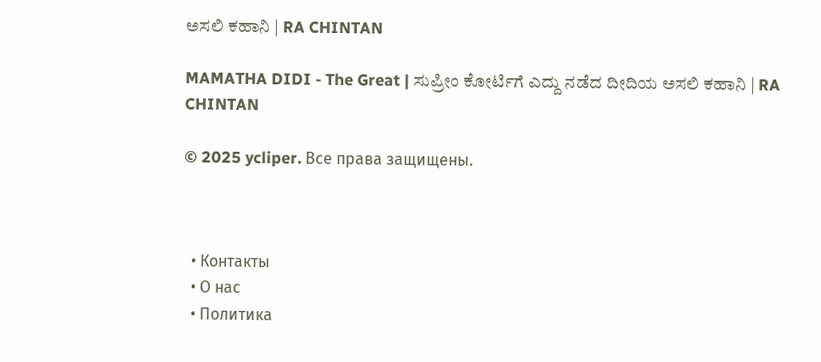ಅಸಲಿ ಕಹಾನಿ | RA CHINTAN

MAMATHA DIDI - The Great | ಸುಪ್ರೀಂ ಕೋರ್ಟಿಗೆ ಎದ್ದು ನಡೆದ ದೀದಿಯ ಅಸಲಿ ಕಹಾನಿ | RA CHINTAN

© 2025 ycliper. Все права защищены.



  • Контакты
  • О нас
  • Политика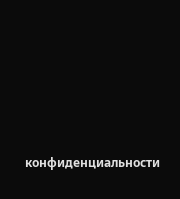конфиденциальности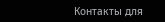Контакты для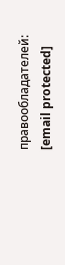правообладателей: [email protected]